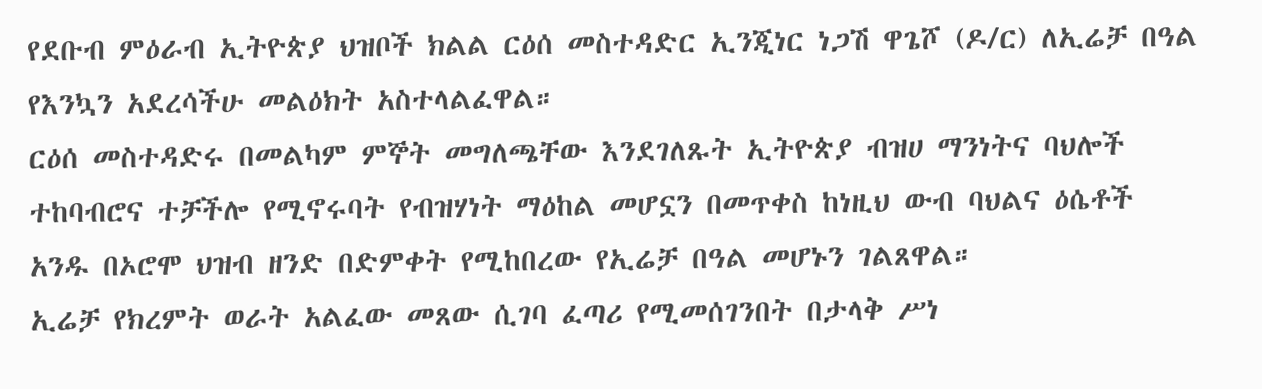የደቡብ ምዕራብ ኢትዮጵያ ህዝቦች ክልል ርዕሰ መስተዳድር ኢንጂነር ነጋሽ ዋጌሾ (ዶ/ር) ለኢሬቻ በዓል የእንኳን አደረሳችሁ መልዕክት አስተላልፈዋል።
ርዕሰ መስተዳድሩ በመልካም ምኞት መግለጫቸው እንደገለጹት ኢትዮጵያ ብዝሀ ማንነትና ባህሎች ተከባብሮና ተቻችሎ የሚኖሩባት የብዝሃነት ማዕከል መሆኗን በመጥቀስ ከነዚህ ውብ ባህልና ዕሴቶች አንዱ በኦሮሞ ህዝብ ዘንድ በድምቀት የሚከበረው የኢሬቻ በዓል መሆኑን ገልጸዋል።
ኢሬቻ የክረምት ወራት አልፈው መጸው ሲገባ ፈጣሪ የሚመሰገንበት በታላቅ ሥነ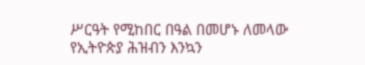ሥርዓት የሚከበር በዓል በመሆኑ ለመላው የኢትዮጵያ ሕዝብን እንኳን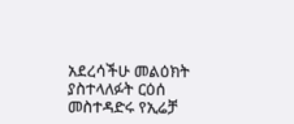አደረሳችሁ መልዕክት ያስተላለፉት ርዕሰ መስተዳድሩ የኢሬቻ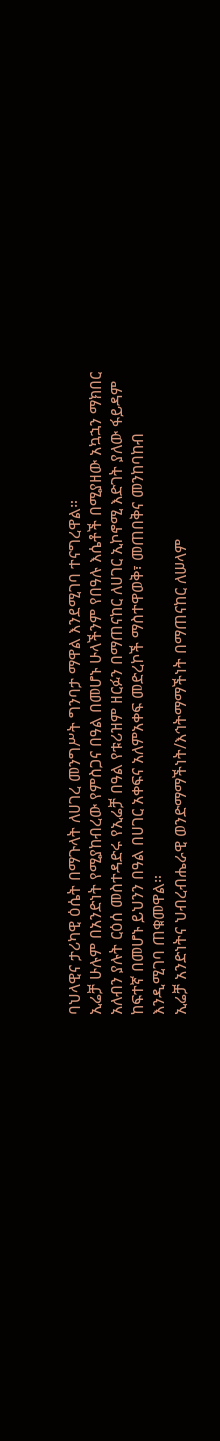ባህላዊና ታሪካዊ ዕሴት በማጉላት ለሀገረ መንግሥት ግንባታ ማዋል እንደሚገባ ተናግረዋል።
ኢሬቻ ሁሉም በአንድነት የሚያከብረው የምስጋና በዓል በመሆኑ ሁላችንም የበዓሉ እሴቶች በሚያዘው አኳኋን ማክበር አለብን ያሉት ርዕሰ መስተዳድሩ የኢሬቻ በዓል የቱሪዝም ዘርፉን በማጠናከር ለሀገር ኢኮኖሚ እድገት ያለው ፋይዳም ከፍተኛ በመሆኑ ይህንን በዓል በሀገር አቀፍና አለምአቀፍ መድረኮች ማስተዋወቅ፣ መጠበቅና መንከባከብ እንዲሚገባ ጠቁመዋል።
ኢሬቻ አንድነትና ህብረብሔራዊ ወንድማማችነት/እኅትማማችነት በማጠናከር ለሠላም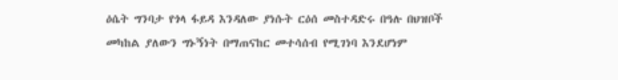ዕሴት ግንባታ የጎላ ፋይዳ እንዳለው ያነሱት ርዕሰ መስተዳድሩ በዓሉ በህዝቦች መካከል ያለውን ግኑኝነት በማጠናከር መተሳሰብ የሚገነባ እንደሆነም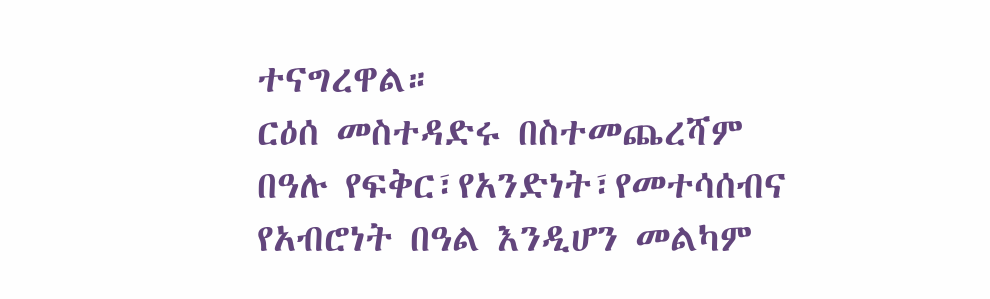ተናግረዋል።
ርዕሰ መስተዳድሩ በስተመጨረሻም በዓሉ የፍቅር፣የአንድነት፣የመተሳሰብና የአብሮነት በዓል እንዲሆን መልካም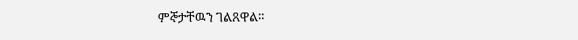ምኞታቸዉን ገልጸዋል።